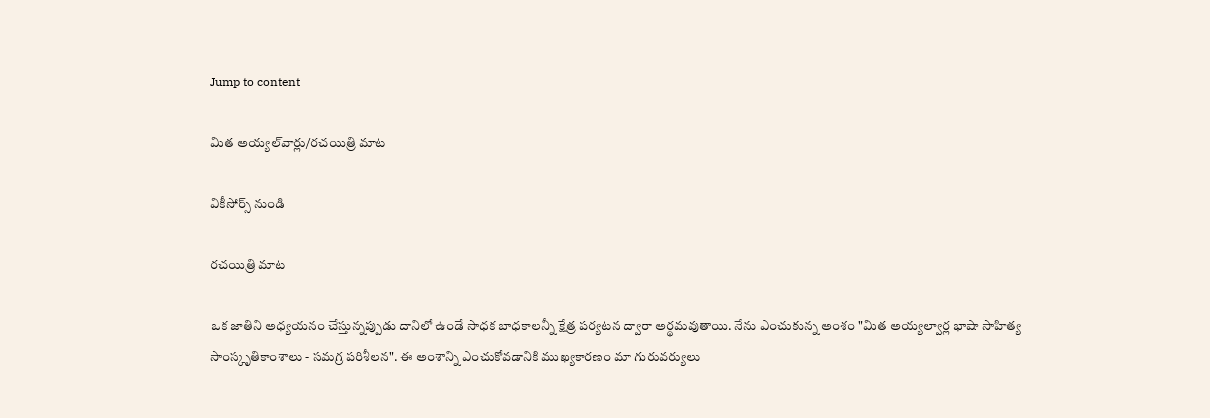Jump to content

మిత అయ్యల్‌వార్లు/రచయిత్రి మాట

వికీసోర్స్ నుండి

రచయిత్రి మాట

ఒక జాతిని అధ్యయనం చేస్తున్నప్పుడు దానిలో ఉండే సాధక బాధకాలన్నీ క్షేత్ర పర్యటన ద్వారా అర్థమవుతాయి. నేను ఎంచుకున్న అంశం "మిత అయ్యల్వార్ల భాషా సాహిత్య సాంస్కృతికాంశాలు - సమగ్ర పరిశీలన". ఈ అంశాన్ని ఎంచుకోవడానికి ముఖ్యకారణం మా గురువర్యులు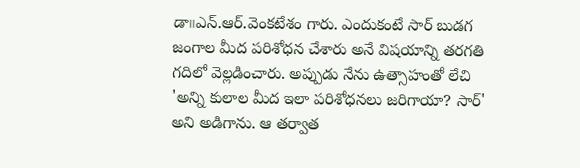డా౹౹ఎన్.ఆర్.వెంకటేశం గారు. ఎందుకంటే సార్ బుడగ జంగాల మీద పరిశోధన చేశారు అనే విషయాన్ని తరగతి గదిలో వెల్లడించారు. అప్పుడు నేను ఉత్సాహంతో లేచి 'అన్ని కులాల మీద ఇలా పరిశోధనలు జరిగాయా? సార్' అని అడిగాను. ఆ తర్వాత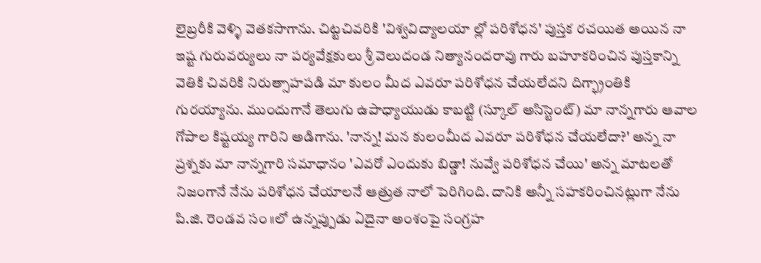లైబ్రరీకి వెళ్ళి వెతకసాగాను. చిట్టచివరికి 'విశ్వవిద్యాలయా ల్లో పరిశోధన' పుస్తక రచయిత అయిన నా ఇష్ట గురువర్యులు నా పర్యవేక్షకులు శ్రీ వెలుదండ నిత్యానందరావు గారు బహూకరించిన పుస్తకాన్ని వెతికి చివరికి నిరుత్సాహపడి మా కులం మీద ఎవరూ పరిశోధన చేయలేదని దిగ్భ్రాంతికి గురయ్యాను. ముందుగానే తెలుగు ఉపాధ్యాయుడు కాబట్టి (స్కూల్ అసిస్టెంట్) మా నాన్నగారు ఆవాల గోపాల కిష్టయ్య గారిని అడిగాను. 'నాన్న! మన కులంమీద ఎవరూ పరిశోధన చేయలేదా?' అన్న నా ప్రశ్నకు మా నాన్నగారి సమాధానం 'ఎవరో ఎందుకు బిడ్డా! నువ్వే పరిశోధన చేయి' అన్న మాటలతో నిజంగానే నేను పరిశోధన చేయాలనే ఆత్రుత నాలో పెరిగింది. దానికి అన్నీ సహకరించినట్లుగా నేను పి.జి. రెండవ సం॥లో ఉన్నప్పుడు ఏదైనా అంశంపై సంగ్రహ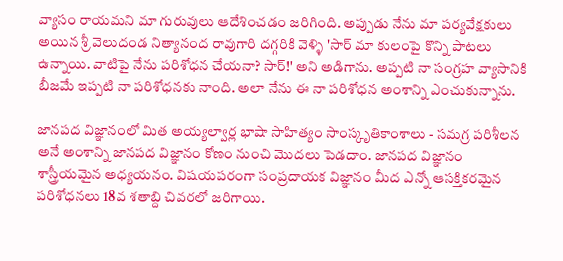వ్యాసం రాయమని మా గురువులు ఆదేశించడం జరిగింది. అప్పుడు నేను మా పర్యవేక్షకులు అయిన శ్రీ వెలుదండ నిత్యానంద రావుగారి దగ్గరికి వెళ్ళి 'సార్ మా కులంపై కొన్ని పాటలు ఉన్నాయి. వాటిపై నేను పరిశోధన చేయనా? సార్!' అని అడిగాను. అప్పటి నా సంగ్రహ వ్యాసానికి బీజమే ఇప్పటి నా పరిశోధనకు నాంది. అలా నేను ఈ నా పరిశోధన అంశాన్ని ఎంచుకున్నాను.

జానపద విజ్ఞానంలో మిత అయ్యల్వార్ల భాషా సాహిత్యం సాంస్కృతికాంశాలు - సమగ్ర పరిశీలన అనే అంశాన్ని జానపద విజ్ఞానం కోణం నుంచి మొదలు పెడదాం. జానపద విజ్ఞానం శాస్త్రీయమైన అధ్యయనం. విషయపరంగా సంప్రదాయక విజ్ఞానం మీద ఎన్నో ఆసక్తికరమైన పరిశోధనలు 18వ శతాబ్ది చివరలో జరిగాయి.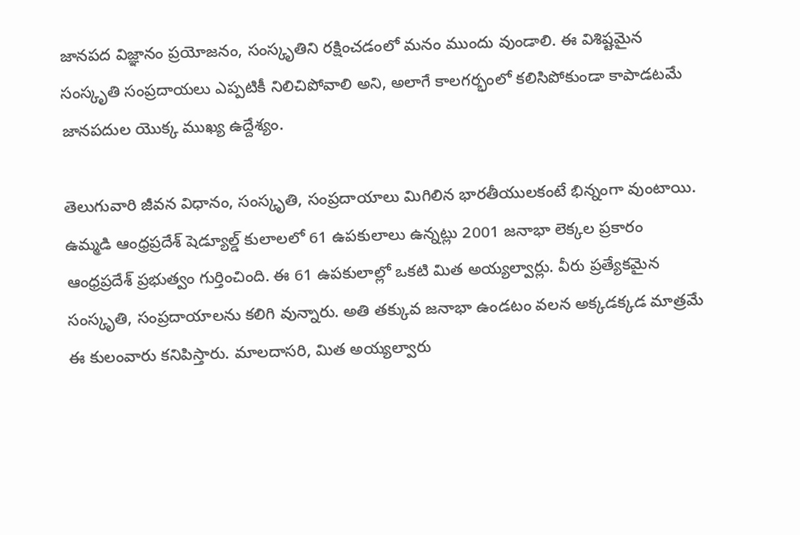జానపద విజ్ఞానం ప్రయోజనం, సంస్కృతిని రక్షించడంలో మనం ముందు వుండాలి. ఈ విశిష్టమైన సంస్కృతి సంప్రదాయలు ఎప్పటికీ నిలిచిపోవాలి అని, అలాగే కాలగర్భంలో కలిసిపోకుండా కాపాడటమే జానపదుల యొక్క ముఖ్య ఉద్దేశ్యం.

తెలుగువారి జీవన విధానం, సంస్కృతి, సంప్రదాయాలు మిగిలిన భారతీయులకంటే భిన్నంగా వుంటాయి. ఉమ్మడి ఆంధ్రప్రదేశ్ షెడ్యూల్డ్ కులాలలో 61 ఉపకులాలు ఉన్నట్లు 2001 జనాభా లెక్కల ప్రకారం ఆంధ్రప్రదేశ్ ప్రభుత్వం గుర్తించింది. ఈ 61 ఉపకులాల్లో ఒకటి మిత అయ్యల్వార్లు. వీరు ప్రత్యేకమైన సంస్కృతి, సంప్రదాయాలను కలిగి వున్నారు. అతి తక్కువ జనాభా ఉండటం వలన అక్కడక్కడ మాత్రమే ఈ కులంవారు కనిపిస్తారు. మాలదాసరి, మిత అయ్యల్వారు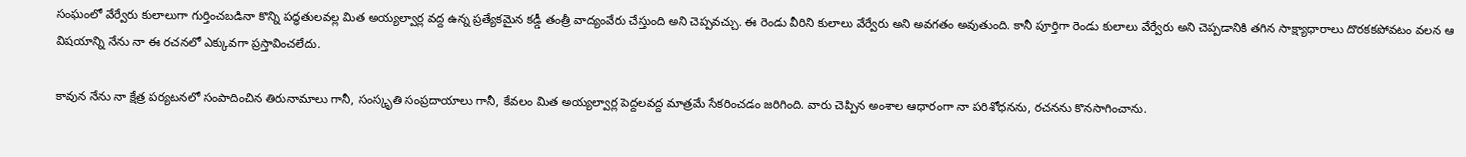సంఘంలో వేర్వేరు కులాలుగా గుర్తించబడినా కొన్ని పద్ధతులవల్ల మిత అయ్యల్వార్ల వద్ద ఉన్న ప్రత్యేకమైన కడ్డీ తంత్రీ వాద్యంవేరు చేస్తుంది అని చెప్పవచ్చు. ఈ రెండు వీరిని కులాలు వేర్వేరు అని అవగతం అవుతుంది. కానీ పూర్తిగా రెండు కులాలు వేర్వేరు అని చెప్పడానికి తగిన సాక్ష్యాధారాలు దొరకకపోవటం వలన ఆ విషయాన్ని నేను నా ఈ రచనలో ఎక్కువగా ప్రస్తావించలేదు.

కావున నేను నా క్షేత్ర పర్యటనలో సంపాదించిన తిరునామాలు గానీ, సంస్కృతి సంప్రదాయాలు గానీ, కేవలం మిత అయ్యల్వార్ల పెద్దలవద్ద మాత్రమే సేకరించడం జరిగింది. వారు చెప్పిన అంశాల ఆధారంగా నా పరిశోధనను, రచనను కొనసాగించాను.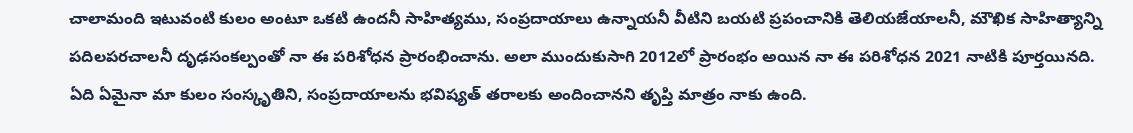చాలామంది ఇటువంటి కులం అంటూ ఒకటి ఉందనీ సాహిత్యము, సంప్రదాయాలు ఉన్నాయనీ వీటిని బయటి ప్రపంచానికి తెలియజేయాలనీ, మౌఖిక సాహిత్యాన్ని పదిలపరచాలనీ దృఢసంకల్పంతో నా ఈ పరిశోధన ప్రారంభించాను. అలా ముందుకుసాగి 2012లో ప్రారంభం అయిన నా ఈ పరిశోధన 2021 నాటికి పూర్తయినది. ఏది ఏమైనా మా కులం సంస్కృతిని, సంప్రదాయాలను భవిష్యత్ తరాలకు అందించానని తృప్తి మాత్రం నాకు ఉంది.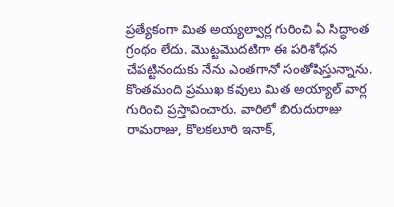ప్రత్యేకంగా మిత అయ్యల్వార్ల గురించి ఏ సిద్ధాంత గ్రంథం లేదు. మొట్టమొదటిగా ఈ పరిశోధన చేపట్టినందుకు నేను ఎంతగానో సంతోషిస్తున్నాను. కొంతమంది ప్రముఖ కవులు మిత అయ్యాల్ వార్ల గురించి ప్రస్తావించారు. వారిలో బిరుదురాజు రామరాజు, కొలకలూరి ఇనాక్,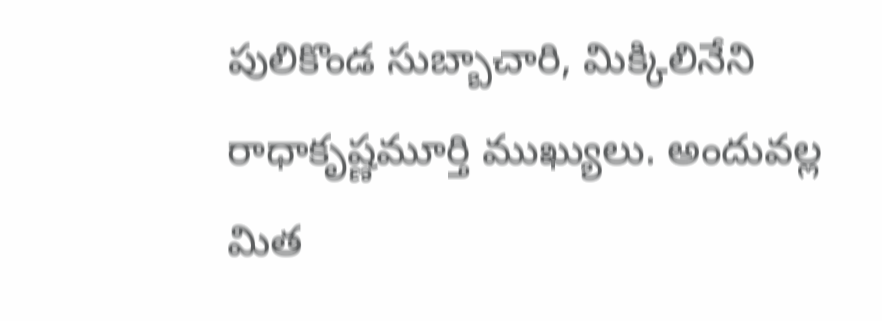పులికొండ సుబ్బాచారి, మిక్కిలినేని రాధాకృష్ణమూర్తి ముఖ్యులు. అందువల్ల మిత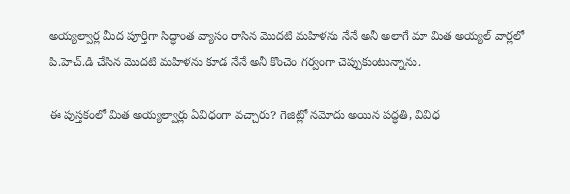అయ్యల్వార్ల మీద పూర్తిగా సిద్ధాంత వ్యాసం రాసిన మొదటి మహిళను నేనే అనీ అలాగే మా మిత అయ్యల్ వార్లలో పి.హెచ్.డి చేసిన మొదటి మహిళను కూడ నేనే అనీ కొంచెం గర్వంగా చెప్పుకుంటున్నాను.

ఈ పుస్తకంలో మిత అయ్యల్వార్లు ఏవిధంగా వచ్చారు? గెజిట్లో నమోదు అయిన పద్ధతి, వివిధ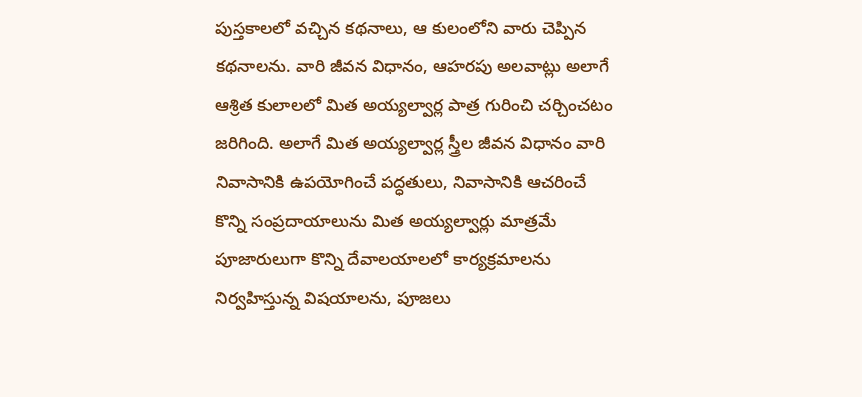పుస్తకాలలో వచ్చిన కథనాలు, ఆ కులంలోని వారు చెప్పిన కథనాలను. వారి జీవన విధానం, ఆహరపు అలవాట్లు అలాగే ఆశ్రిత కులాలలో మిత అయ్యల్వార్ల పాత్ర గురించి చర్చించటం జరిగింది. అలాగే మిత అయ్యల్వార్ల స్త్రీల జీవన విధానం వారి నివాసానికి ఉపయోగించే పద్ధతులు, నివాసానికి ఆచరించే కొన్ని సంప్రదాయాలును మిత అయ్యల్వార్లు మాత్రమే పూజారులుగా కొన్ని దేవాలయాలలో కార్యక్రమాలను నిర్వహిస్తున్న విషయాలను, పూజలు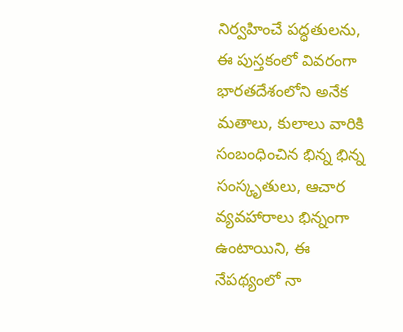నిర్వహించే పద్ధతులను, ఈ పుస్తకంలో వివరంగా భారతదేశంలోని అనేక మతాలు, కులాలు వారికి సంబంధించిన భిన్న భిన్న సంస్కృతులు, ఆచార వ్యవహారాలు భిన్నంగా ఉంటాయిని, ఈ నేపథ్యంలో నా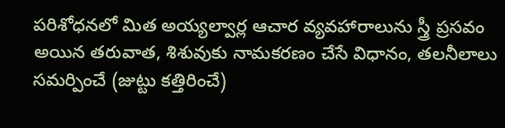పరిశోధనలో మిత అయ్యల్వార్ల ఆచార వ్యవహారాలును స్త్రీ ప్రసవం అయిన తరువాత, శిశువుకు నామకరణం చేసే విధానం, తలనీలాలు సమర్పించే (జుట్టు కత్తిరించే)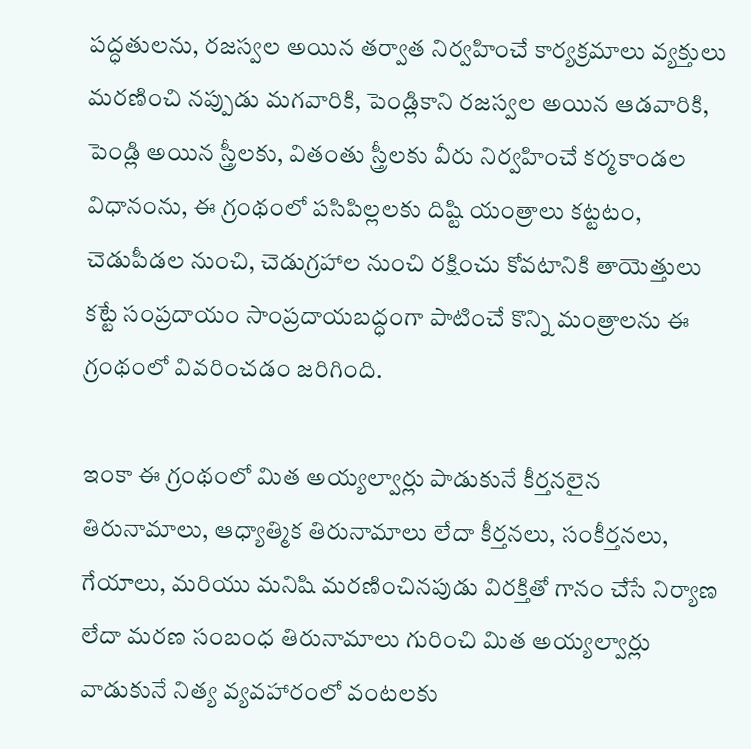పద్ధతులను, రజస్వల అయిన తర్వాత నిర్వహించే కార్యక్రమాలు వ్యక్తులు మరణించి నప్పుడు మగవారికి, పెండ్లికాని రజస్వల అయిన ఆడవారికి, పెండ్లి అయిన స్త్రీలకు, వితంతు స్త్రీలకు వీరు నిర్వహించే కర్మకాండల విధానంను, ఈ గ్రంథంలో పసిపిల్లలకు దిష్టి యంత్రాలు కట్టటం, చెడుపీడల నుంచి, చెడుగ్రహాల నుంచి రక్షించు కోవటానికి తాయెత్తులు కట్టే సంప్రదాయం సాంప్రదాయబద్ధంగా పాటించే కొన్ని మంత్రాలను ఈ గ్రంథంలో వివరించడం జరిగింది.

ఇంకా ఈ గ్రంథంలో మిత అయ్యల్వార్లు పాడుకునే కీర్తనలైన తిరునామాలు, ఆధ్యాత్మిక తిరునామాలు లేదా కీర్తనలు, సంకీర్తనలు, గేయాలు, మరియు మనిషి మరణించినపుడు విరక్తితో గానం చేసే నిర్యాణ లేదా మరణ సంబంధ తిరునామాలు గురించి మిత అయ్యల్వార్లు వాడుకునే నిత్య వ్యవహారంలో వంటలకు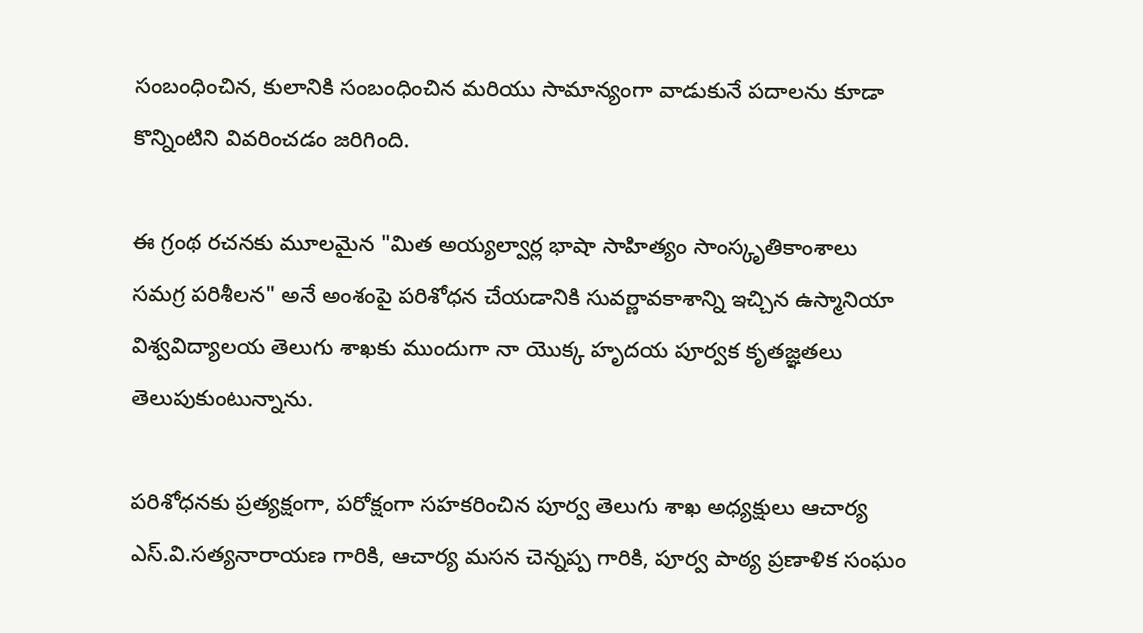సంబంధించిన, కులానికి సంబంధించిన మరియు సామాన్యంగా వాడుకునే పదాలను కూడా కొన్నింటిని వివరించడం జరిగింది.

ఈ గ్రంథ రచనకు మూలమైన "మిత అయ్యల్వార్ల భాషా సాహిత్యం సాంస్కృతికాంశాలు సమగ్ర పరిశీలన" అనే అంశంపై పరిశోధన చేయడానికి సువర్ణావకాశాన్ని ఇచ్చిన ఉస్మానియా విశ్వవిద్యాలయ తెలుగు శాఖకు ముందుగా నా యొక్క హృదయ పూర్వక కృతజ్ఞతలు తెలుపుకుంటున్నాను.

పరిశోధనకు ప్రత్యక్షంగా, పరోక్షంగా సహకరించిన పూర్వ తెలుగు శాఖ అధ్యక్షులు ఆచార్య ఎస్.వి.సత్యనారాయణ గారికి, ఆచార్య మసన చెన్నప్ప గారికి, పూర్వ పాఠ్య ప్రణాళిక సంఘం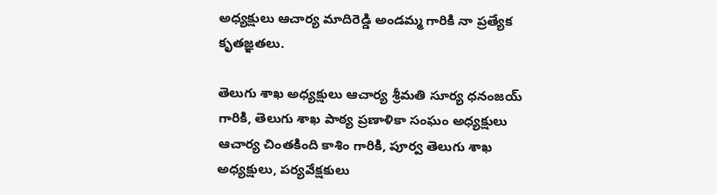అధ్యక్షులు ఆచార్య మాదిరెడ్డి అండమ్మ గారికి నా ప్రత్యేక కృతజ్ఞతలు.

తెలుగు శాఖ అధ్యక్షులు ఆచార్య శ్రీమతి సూర్య ధనంజయ్ గారికి, తెలుగు శాఖ పాఠ్య ప్రణాళికా సంఘం అధ్యక్షులు ఆచార్య చింతకింది కాశిం గారికి, పూర్వ తెలుగు శాఖ అధ్యక్షులు, పర్యవేక్షకులు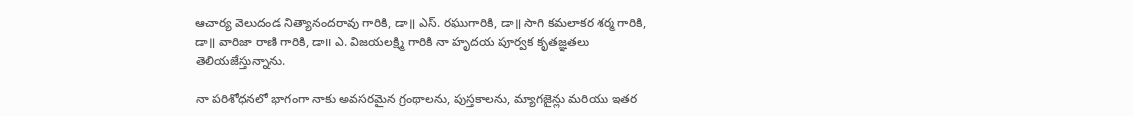ఆచార్య వెలుదండ నిత్యానందరావు గారికి, డా॥ ఎస్. రఘుగారికి, డా॥ సాగి కమలాకర శర్మ గారికి, డా॥ వారిజా రాణి గారికి, డా౹౹ ఎ. విజయలక్ష్మి గారికి నా హృదయ పూర్వక కృతజ్ఞతలు తెలియజేస్తున్నాను.

నా పరిశోధనలో భాగంగా నాకు అవసరమైన గ్రంథాలను, పుస్తకాలను, మ్యాగజైన్లు మరియు ఇతర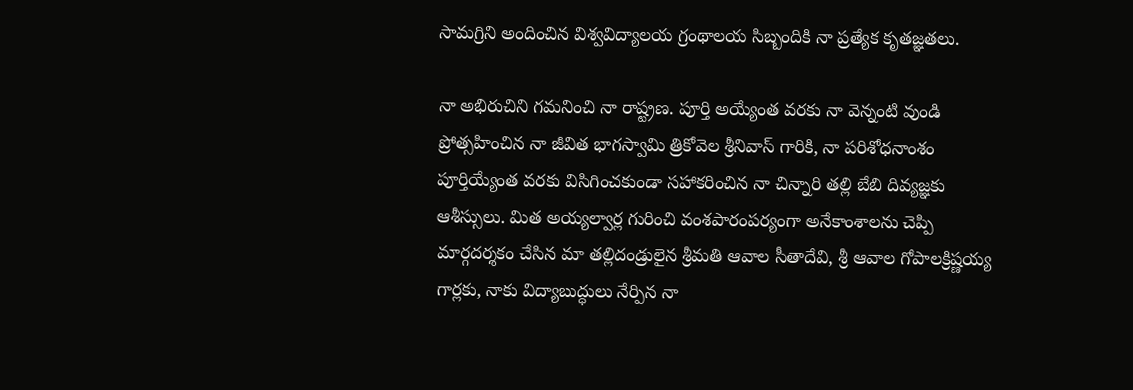సామగ్రిని అందించిన విశ్వవిద్యాలయ గ్రంథాలయ సిబ్బందికి నా ప్రత్యేక కృతజ్ఞతలు.

నా అభిరుచిని గమనించి నా రాష్ట్రణ. పూర్తి అయ్యేంత వరకు నా వెన్నంటి వుండి ప్రోత్సహించిన నా జీవిత భాగస్వామి త్రికోవెల శ్రీనివాస్ గారికి, నా పరిశోధనాంశం పూర్తియ్యేంత వరకు విసిగించకుండా సహాకరించిన నా చిన్నారి తల్లి బేబి దివ్యజ్ఞకు ఆశీస్సులు. మిత అయ్యల్వార్ల గురించి వంశపారంపర్యంగా అనేకాంశాలను చెప్పి మార్గదర్శకం చేసిన మా తల్లిదండ్రులైన శ్రీమతి ఆవాల సీతాదేవి, శ్రీ ఆవాల గోపాలక్రిష్ణయ్య గార్లకు, నాకు విద్యాబుద్ధులు నేర్పిన నా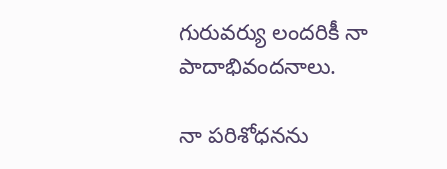గురువర్యు లందరికీ నా పాదాభివందనాలు.

నా పరిశోధనను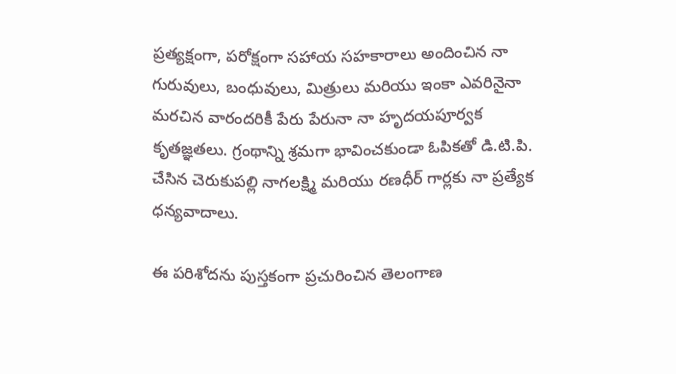ప్రత్యక్షంగా, పరోక్షంగా సహాయ సహకారాలు అందించిన నా గురువులు, బంధువులు, మిత్రులు మరియు ఇంకా ఎవరినైనా మరచిన వారందరికీ పేరు పేరునా నా హృదయపూర్వక కృతజ్ఞతలు. గ్రంథాన్ని శ్రమగా భావించకుండా ఓపికతో డి.టి.పి. చేసిన చెరుకుపల్లి నాగలక్ష్మి మరియు రణధీర్ గార్లకు నా ప్రత్యేక ధన్యవాదాలు.

ఈ పరిశోదను పుస్తకంగా ప్రచురించిన తెలంగాణ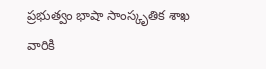ప్రభుత్వం భాషా సాంస్కృతిక శాఖ వారికి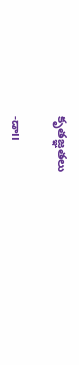కృతజ్ఞతలు

-డా౹౹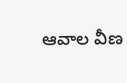ఆవాల వీణ